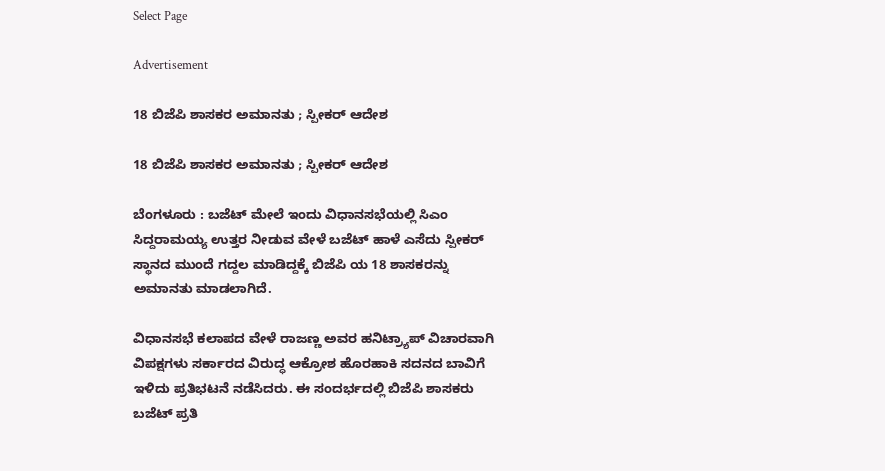Select Page

Advertisement

18 ಬಿಜೆಪಿ ಶಾಸಕರ ಅಮಾನತು ; ಸ್ಪೀಕರ್ ಆದೇಶ

18 ಬಿಜೆಪಿ ಶಾಸಕರ ಅಮಾನತು ; ಸ್ಪೀಕರ್ ಆದೇಶ

ಬೆಂಗಳೂರು : ಬಜೆಟ್ ಮೇಲೆ ಇಂದು ವಿಧಾನಸಭೆಯಲ್ಲಿ ಸಿಎಂ ಸಿದ್ದರಾಮಯ್ಯ ಉತ್ತರ ನೀಡುವ ವೇಳೆ ಬಜೆಟ್ ಹಾಳೆ ಎಸೆದು ಸ್ಪೀಕರ್ ಸ್ಥಾನದ ಮುಂದೆ ಗದ್ದಲ ಮಾಡಿದ್ದಕ್ಕೆ ಬಿಜೆಪಿ ಯ 18 ಶಾಸಕರನ್ನು ಅಮಾನತು ಮಾಡಲಾಗಿದೆ.

ವಿಧಾನಸಭೆ ಕಲಾಪದ ವೇಳೆ ರಾಜಣ್ಣ ಅವರ ಹನಿಟ್ರ್ಯಾಪ್ ವಿಚಾರವಾಗಿ ವಿಪಕ್ಷಗಳು ಸರ್ಕಾರದ ವಿರುದ್ಧ ಆಕ್ರೋಶ ಹೊರಹಾಕಿ ಸದನದ ಬಾವಿಗೆ ಇಳಿದು ಪ್ರತಿಭಟನೆ ನಡೆಸಿದರು. ಈ ಸಂದರ್ಭದಲ್ಲಿ ಬಿಜೆಪಿ ಶಾಸಕರು ಬಜೆಟ್ ಪ್ರತಿ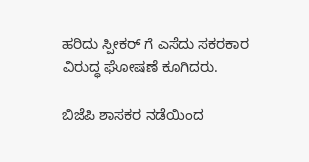ಹರಿದು ಸ್ಪೀಕರ್ ಗೆ ಎಸೆದು ಸಕರಕಾರ ವಿರುದ್ಧ ಘೋಷಣೆ ಕೂಗಿದರು.

ಬಿಜೆಪಿ ಶಾಸಕರ ನಡೆಯಿಂದ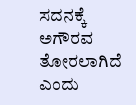ಸದನಕ್ಕೆ ಅಗೌರವ ತೋರಲಾಗಿದೆ ಎಂದು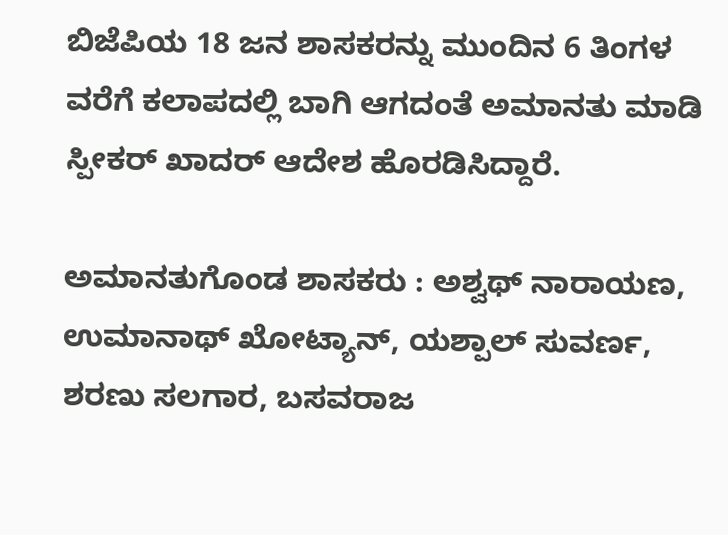ಬಿಜೆಪಿಯ 18 ಜನ ಶಾಸಕರನ್ನು ಮುಂದಿನ 6 ತಿಂಗಳ ವರೆಗೆ ಕಲಾಪದಲ್ಲಿ ಬಾಗಿ ಆಗದಂತೆ ಅಮಾನತು ಮಾಡಿ ಸ್ಪೀಕರ್ ಖಾದರ್ ಆದೇಶ ಹೊರಡಿಸಿದ್ದಾರೆ.

ಅಮಾನತುಗೊಂಡ ಶಾಸಕರು : ಅಶ್ವಥ್ ನಾರಾಯಣ, ಉಮಾನಾಥ್ ಖೋಟ್ಯಾನ್, ಯಶ್ಪಾಲ್ ಸುವರ್ಣ, ಶರಣು ಸಲಗಾರ, ಬಸವರಾಜ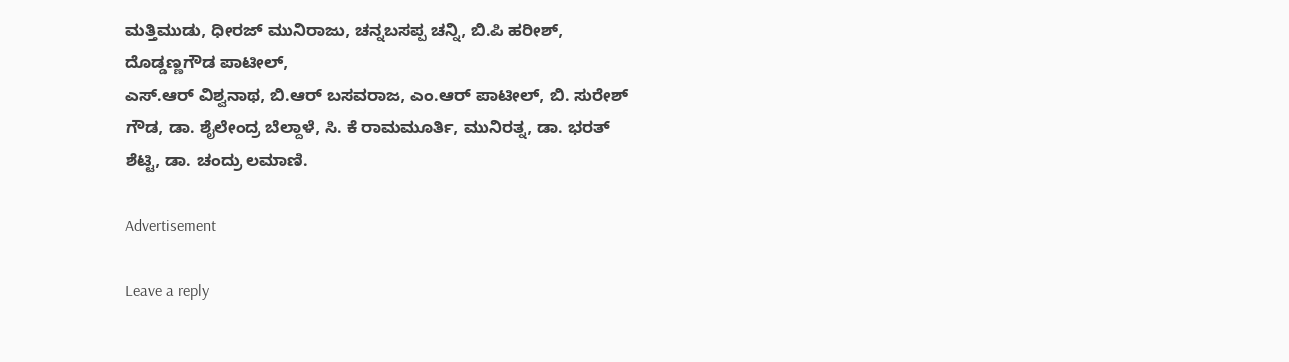ಮತ್ತಿಮುಡು, ಧೀರಜ್ ಮುನಿರಾಜು, ಚನ್ನಬಸಪ್ಪ ಚನ್ನಿ, ಬಿ.ಪಿ ಹರೀಶ್, ದೊಡ್ಡಣ್ಣಗೌಡ ಪಾಟೀಲ್,
ಎಸ್.ಆರ್ ವಿಶ್ವನಾಥ, ಬಿ.ಆರ್ ಬಸವರಾಜ, ಎಂ.ಆರ್ ಪಾಟೀಲ್, ಬಿ. ಸುರೇಶ್ ಗೌಡ, ಡಾ. ಶೈಲೇಂದ್ರ ಬೆಲ್ದಾಳೆ, ಸಿ. ಕೆ ರಾಮಮೂರ್ತಿ, ಮುನಿರತ್ನ, ಡಾ. ಭರತ್ ಶೆಟ್ಟಿ, ಡಾ. ಚಂದ್ರು ಲಮಾಣಿ.

Advertisement

Leave a reply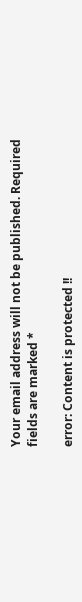Your email address will not be published. Required fields are marked *

error: Content is protected !!